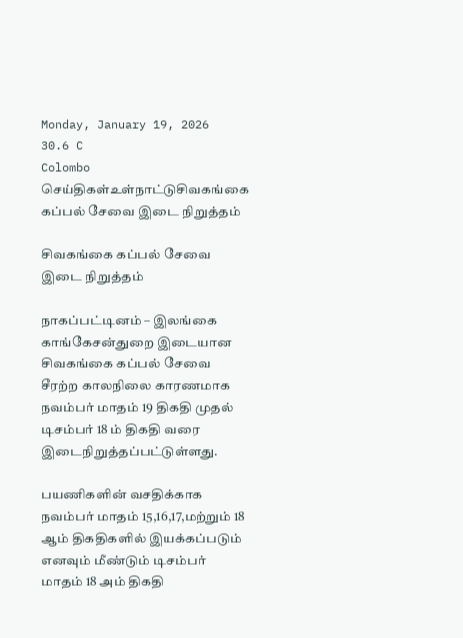Monday, January 19, 2026
30.6 C
Colombo
செய்திகள்உள்நாட்டுசிவகங்கை கப்பல் சேவை இடை நிறுத்தம்

சிவகங்கை கப்பல் சேவை இடை நிறுத்தம்

நாகப்பட்டினம் – இலங்கை காங்கேசன்துறை இடையான சிவகங்கை கப்பல் சேவை சீரற்ற காலநிலை காரணமாக நவம்பர் மாதம் 19 திகதி முதல் டிசம்பர் 18 ம் திகதி வரை இடைநிறுத்தப்பட்டுள்ளது.

பயணிகளின் வசதிக்காக நவம்பர் மாதம் 15,16,17,மற்றும் 18 ஆம் திகதிகளில் இயக்கப்படும் எனவும் மீண்டும் டிசம்பர் மாதம் 18 அம் திகதி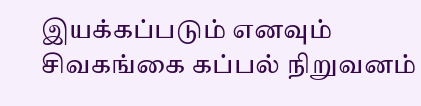இயக்கப்படும் எனவும் சிவகங்கை கப்பல் நிறுவனம்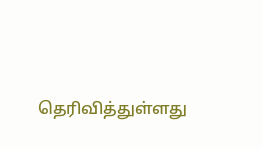தெரிவித்துள்ளது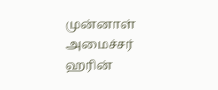முன்னாள் அமைச்சர் ஹரின்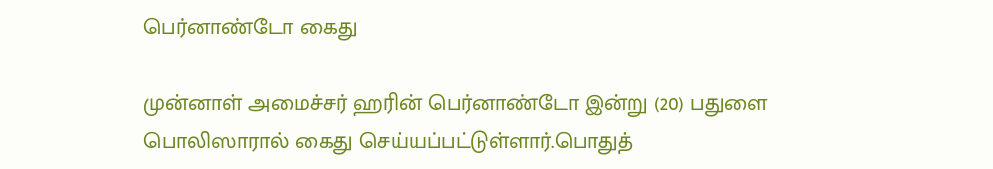பெர்னாண்டோ கைது

முன்னாள் அமைச்சர் ஹரின் பெர்னாண்டோ இன்று (20) பதுளை பொலிஸாரால் கைது செய்யப்பட்டுள்ளார்.பொதுத்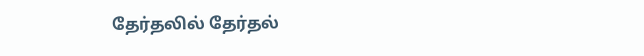தேர்தலில் தேர்தல்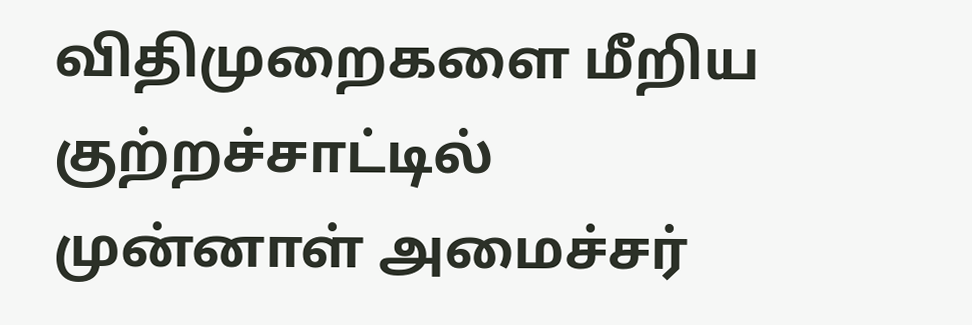விதிமுறைகளை மீறிய குற்றச்சாட்டில் முன்னாள் அமைச்சர்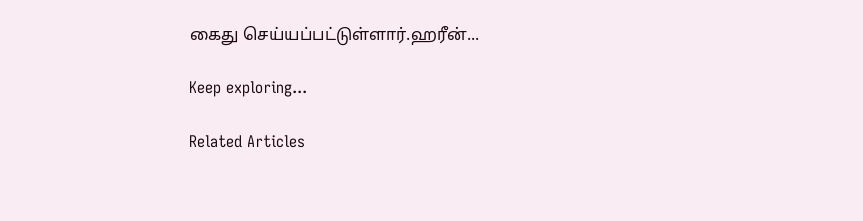கைது செய்யப்பட்டுள்ளார்.ஹரீன்...

Keep exploring...

Related Articles